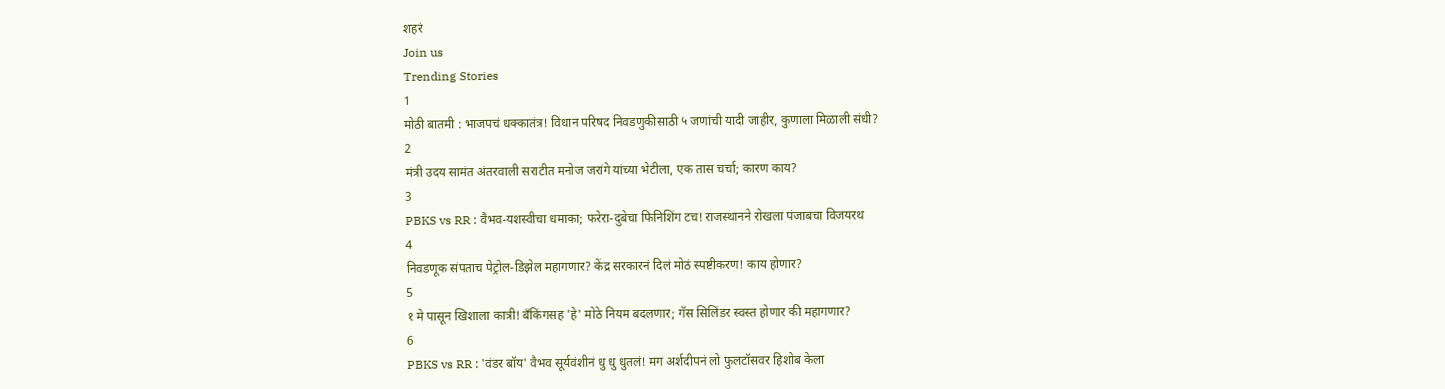शहरं
Join us
Trending Stories
1
मोठी बातमी : भाजपचं धक्कातंत्र! विधान परिषद निवडणुकीसाठी ५ जणांची यादी जाहीर, कुणाला मिळाली संधी?
2
मंत्री उदय सामंत अंतरवाली सराटीत मनोज जरांगे यांच्या भेटीला, एक तास चर्चा; कारण काय?
3
PBKS vs RR : वैभव-यशस्वीचा धमाका; फरेरा-दुबेचा फिनिशिंग टच! राजस्थानने रोखला पंजाबचा विजयरथ
4
निवडणूक संपताच पेट्रोल-डिझेल महागणार? केंद्र सरकारनं दिलं मोठं स्पष्टीकरण! काय होणार?
5
१ मे पासून खिशाला कात्री! बँकिंगसह 'हे' मोठे नियम बदलणार; गॅस सिलिंडर स्वस्त होणार की महागणार?
6
PBKS vs RR : 'वंडर बॉय' वैभव सूर्यवंशीनं धु धु धुतलं! मग अर्शदीपनं लो फुलटॉसवर हिशोब केला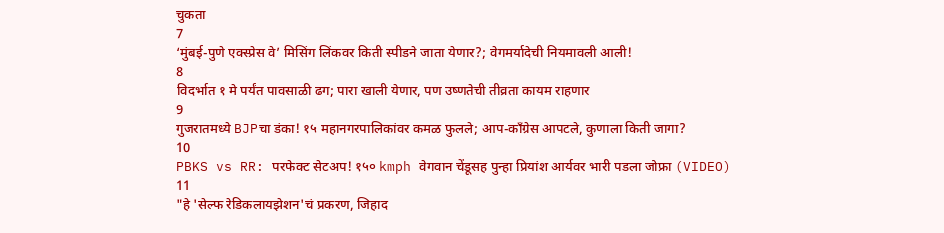चुकता
7
‘मुंबई-पुणे एक्स्प्रेस वे’ मिसिंग लिंकवर किती स्पीडने जाता येणार?; वेगमर्यादेची नियमावली आली!
8
विदर्भात १ मे पर्यंत पावसाळी ढग; पारा खाली येणार, पण उष्णतेची तीव्रता कायम राहणार
9
गुजरातमध्ये BJPचा डंका! १५ महानगरपालिकांवर कमळ फुलले; आप-काँग्रेस आपटले, कुणाला किती जागा?
10
PBKS vs RR: परफेक्ट सेटअप! १५० kmph वेगवान चेंडूसह पुन्हा प्रियांश आर्यवर भारी पडला जोफ्रा (VIDEO)
11
"हे 'सेल्फ रेडिकलायझेशन'चं प्रकरण, जिहाद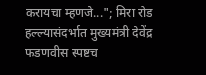करायचा म्हणजे..."; मिरा रोड हल्ल्यासंदर्भात मुख्यमंत्री देवेंद्र फडणवीस स्पष्टच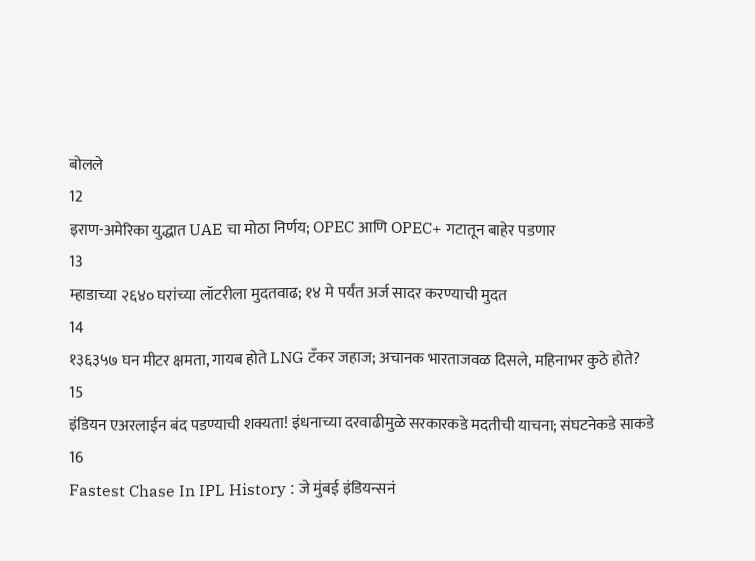बोलले
12
इराण-अमेरिका युद्धात UAE चा मोठा निर्णय; OPEC आणि OPEC+ गटातून बाहेर पडणार
13
म्हाडाच्या २६४० घरांच्या लॉटरीला मुदतवाढ; १४ मे पर्यंत अर्ज सादर करण्याची मुदत
14
१३६३५७ घन मीटर क्षमता, गायब होते LNG टँकर जहाज; अचानक भारताजवळ दिसले, महिनाभर कुठे होते?
15
इंडियन एअरलाईन बंद पडण्याची शक्यता! इंधनाच्या दरवाढीमुळे सरकारकडे मदतीची याचना; संघटनेकडे साकडे
16
Fastest Chase In IPL History : जे मुंबई इंडियन्सनं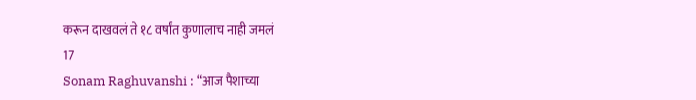करून दाखवलं ते १८ वर्षांत कुणालाच नाही जमलं
17
Sonam Raghuvanshi : “आज पैशाच्या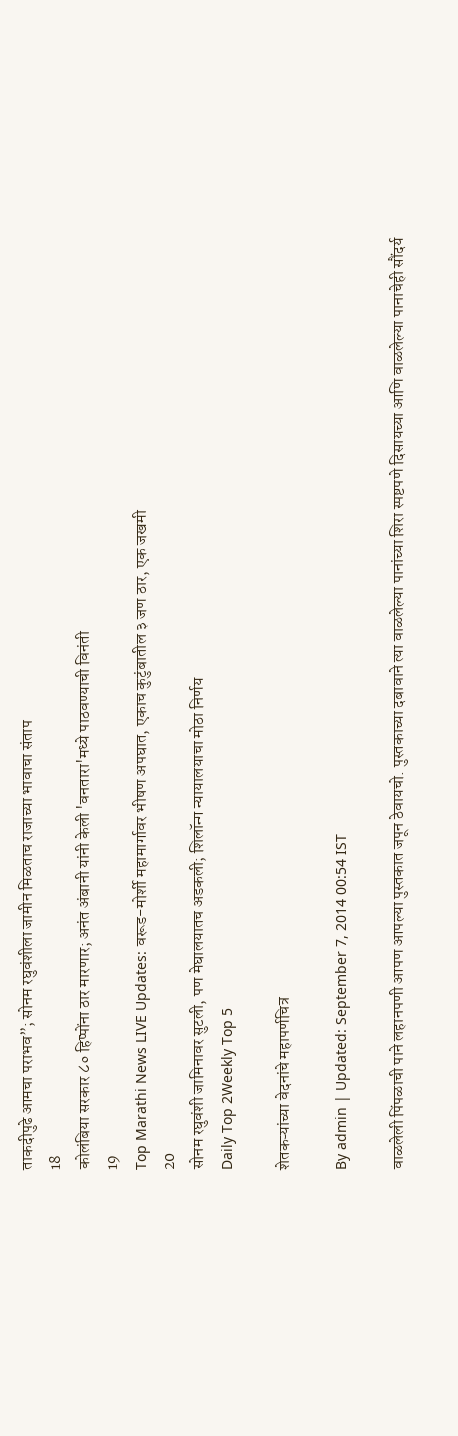ताकदीपुढे आमचा पराभव”; सोनम रघुवंशीला जामीन मिळताच राजाच्या भावाचा संताप
18
कोलंबिया सरकार ८० हिप्पोंना ठार मारणार; अनंत अंबानी यांनी केली 'वनतारा'मध्ये पाठवण्याची विनंती
19
Top Marathi News LIVE Updates: वरूड-मोर्शी महामार्गावर भीषण अपघात, एकाच कुटुंबातील ३ जण ठार, एक जखमी
20
सोनम रघुवंशी जामिनावर सुटली, पण मेघालयातच अडकली; शिलॉन्ग न्यायालयाचा मोठा निर्णय
Daily Top 2Weekly Top 5

शेतकऱ्यांच्या वेदनांचे महापर्णचित्र

By admin | Updated: September 7, 2014 00:54 IST

वाळलेली पिंपळाची पाने लहानपणी आपण आपल्या पुस्तकात जपून ठेवायचो. पुस्तकाच्या दबावाने त्या वाळलेल्या पानांच्या शिरा स्पष्टपणे दिसायच्या आणि वाळलेल्या पानाचेही सौंदर्य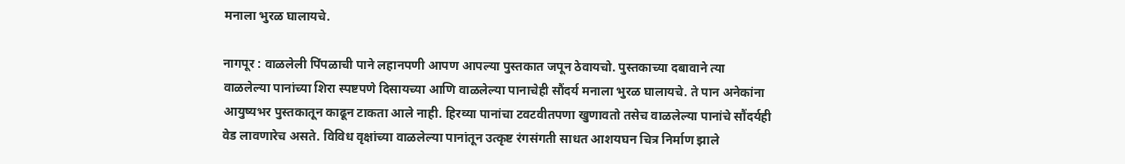मनाला भुरळ घालायचे.

नागपूर : वाळलेली पिंपळाची पाने लहानपणी आपण आपल्या पुस्तकात जपून ठेवायचो. पुस्तकाच्या दबावाने त्या वाळलेल्या पानांच्या शिरा स्पष्टपणे दिसायच्या आणि वाळलेल्या पानाचेही सौंदर्य मनाला भुरळ घालायचे. ते पान अनेकांना आयुष्यभर पुस्तकातून काढून टाकता आले नाही. हिरव्या पानांचा टवटवीतपणा खुणावतो तसेच वाळलेल्या पानांचे सौंदर्यही वेड लावणारेच असते. विविध वृक्षांच्या वाळलेल्या पानांतून उत्कृष्ट रंगसंगती साधत आशयघन चित्र निर्माण झाले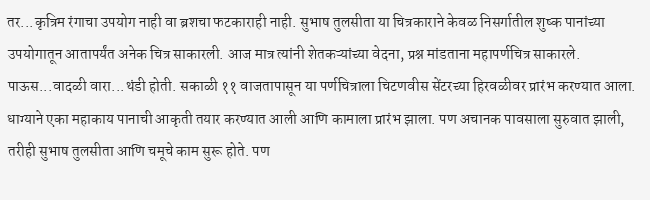तर...कृत्रिम रंगाचा उपयोग नाही वा ब्रशचा फटकाराही नाही. सुभाष तुलसीता या चित्रकाराने केवळ निसर्गातील शुष्क पानांच्या उपयोगातून आतापर्यंत अनेक चित्र साकारली. आज मात्र त्यांनी शेतकऱ्यांच्या वेदना, प्रश्न मांडताना महापर्णचित्र साकारले. पाऊस...वादळी वारा...थंडी होती. सकाळी ११ वाजतापासून या पर्णचित्राला चिटणवीस सेंटरच्या हिरवळीवर प्रारंभ करण्यात आला. धाग्याने एका महाकाय पानाची आकृती तयार करण्यात आली आणि कामाला प्रारंभ झाला. पण अचानक पावसाला सुरुवात झाली, तरीही सुभाष तुलसीता आणि चमूचे काम सुरू होते. पण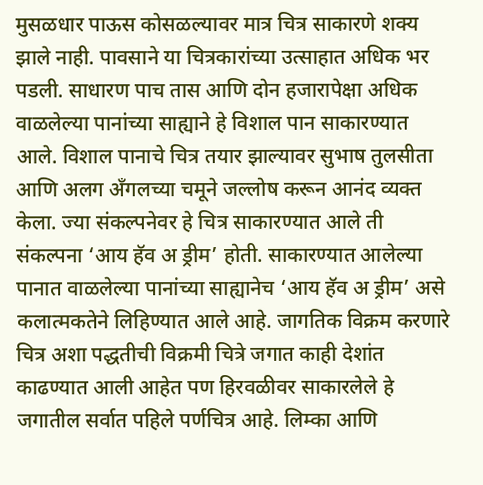मुसळधार पाऊस कोसळल्यावर मात्र चित्र साकारणे शक्य झाले नाही. पावसाने या चित्रकारांच्या उत्साहात अधिक भर पडली. साधारण पाच तास आणि दोन हजारापेक्षा अधिक वाळलेल्या पानांच्या साह्याने हे विशाल पान साकारण्यात आले. विशाल पानाचे चित्र तयार झाल्यावर सुभाष तुलसीता आणि अलग अँगलच्या चमूने जल्लोष करून आनंद व्यक्त केला. ज्या संकल्पनेवर हे चित्र साकारण्यात आले ती संकल्पना ‘आय हॅव अ ड्रीम’ होती. साकारण्यात आलेल्या पानात वाळलेल्या पानांच्या साह्यानेच ‘आय हॅव अ ड्रीम’ असे कलात्मकतेने लिहिण्यात आले आहे. जागतिक विक्रम करणारे चित्र अशा पद्धतीची विक्रमी चित्रे जगात काही देशांत काढण्यात आली आहेत पण हिरवळीवर साकारलेले हे जगातील सर्वात पहिले पर्णचित्र आहे. लिम्का आणि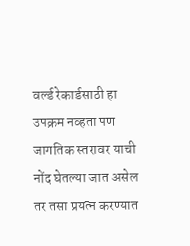वर्ल्ड रेकार्डसाठी हा उपक्रम नव्हता पण जागतिक स्तरावर याची नोंद घेतल्या जात असेल तर तसा प्रयत्न करण्यात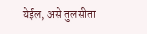येईल, असे तुलसीता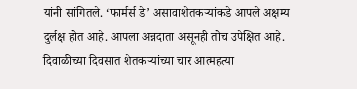यांनी सांगितले. ‘फार्मर्स डे’ असावाशेतकऱ्यांकडे आपले अक्षम्य दुर्लक्ष होत आहे. आपला अन्नदाता असूनही तोच उपेक्षित आहे. दिवाळीच्या दिवसात शेतकऱ्यांच्या चार आत्महत्या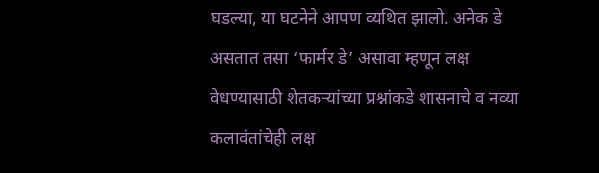घडल्या, या घटनेने आपण व्यथित झालो. अनेक डे असतात तसा ‘फार्मर डे’ असावा म्हणून लक्ष वेधण्यासाठी शेतकऱ्यांच्या प्रश्नांकडे शासनाचे व नव्या कलावंतांचेही लक्ष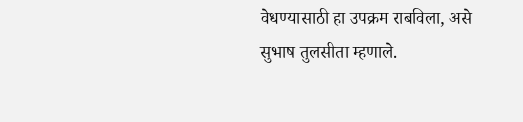वेधण्यासाठी हा उपक्रम राबविला, असे सुभाष तुलसीता म्हणाले.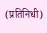(प्रतिनिधी)